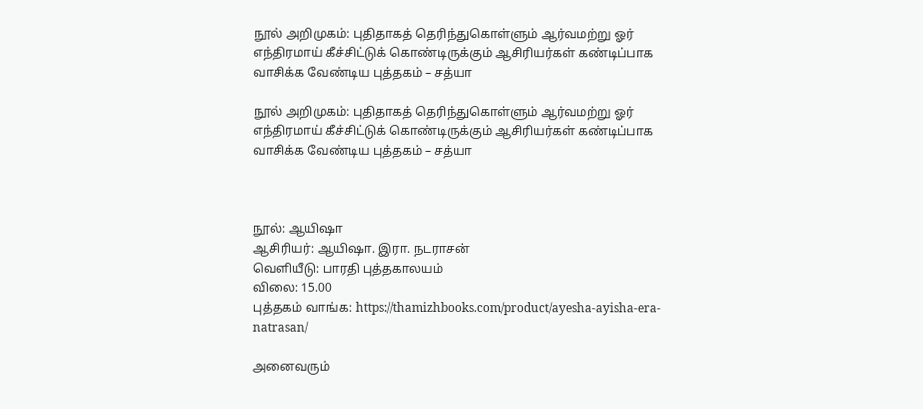நூல் அறிமுகம்: புதிதாகத் தெரிந்துகொள்ளும் ஆர்வமற்று ஓர் எந்திரமாய் கீச்சிட்டுக் கொண்டிருக்கும் ஆசிரியர்கள் கண்டிப்பாக வாசிக்க வேண்டிய புத்தகம் – சத்யா

நூல் அறிமுகம்: புதிதாகத் தெரிந்துகொள்ளும் ஆர்வமற்று ஓர் எந்திரமாய் கீச்சிட்டுக் கொண்டிருக்கும் ஆசிரியர்கள் கண்டிப்பாக வாசிக்க வேண்டிய புத்தகம் – சத்யா



நூல்: ஆயிஷா
ஆசிரியர்: ஆயிஷா. இரா. நடராசன்
வெளியீடு: பாரதி புத்தகாலயம்
விலை: 15.00
புத்தகம் வாங்க: https://thamizhbooks.com/product/ayesha-ayisha-era-natrasan/

அனைவரும்‌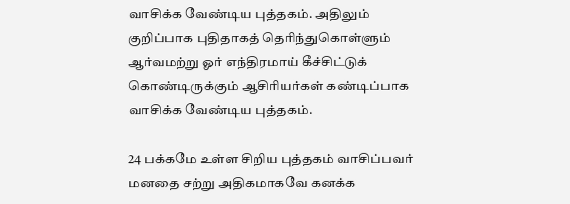வாசிக்க வேண்டிய‌ புத்தகம். அதிலும் குறிப்பாக புதிதாகத் தெரிந்துகொள்ளும் ஆர்வமற்று ஓர் எந்திரமாய் கீச்சிட்டுக் கொண்டிருக்கும் ஆசிரியர்கள் கண்டிப்பாக வாசிக்க வேண்டிய புத்தகம்.

24 பக்கமே உள்ள சிறிய புத்தகம் வாசிப்பவர் மனதை சற்று அதிகமாகவே கனக்க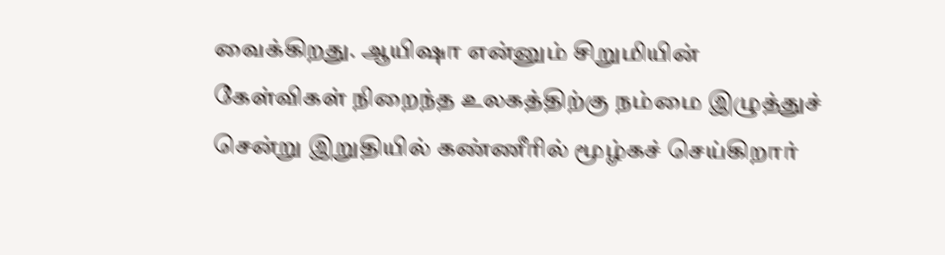வைக்கிறது. ஆயிஷா என்னும் சிறுமியின் கேள்விகள் நிறைந்த உலகத்திற்கு நம்மை இழுத்துச் சென்று இறுதியில் கண்ணீரில் மூழ்கச் செய்கிறார்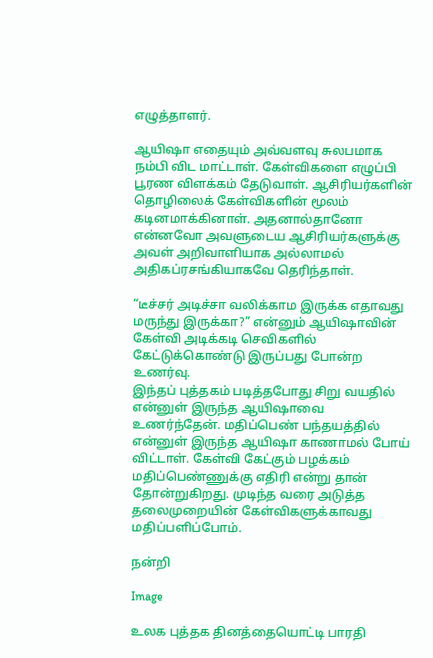எழுத்தாளர்.

ஆயிஷா எதையும் அவ்வளவு சுலபமாக நம்பி விட மாட்டாள். கேள்விகளை எழுப்பி பூரண விளக்கம் தேடுவாள். ஆசிரியர்களின் தொழிலைக் கேள்விகளின் மூலம் கடினமாக்கினாள். அதனால்தானோ என்னவோ அவளுடைய ஆசிரியர்களுக்கு அவள் அறிவாளியாக அல்லாமல் அதிகப்ரசங்கியாகவே தெரிந்தாள்.

“டீச்சர்‌ அடிச்சா வலிக்காம இருக்க எதாவது மருந்து இருக்கா?” என்னும் ஆயிஷாவின் கேள்வி அடிக்கடி செவிகளில் கேட்டுக்கொண்டு இருப்பது போன்ற உணர்வு.
இந்தப் புத்தகம் படித்தபோது சிறு வயதில் என்னுள் இருந்த ஆயிஷாவை உணர்ந்தேன். மதிப்பெண் பந்தயத்தில் என்னுள் இருந்த ஆயிஷா காணாமல் போய் விட்டாள். கேள்வி கேட்கும் பழக்கம் மதிப்பெண்ணுக்கு எதிரி என்று தான் தோன்றுகிறது. முடிந்த வரை அடுத்த தலைமுறையின் கேள்விகளுக்காவது மதிப்பளிப்போம்.

நன்றி

Image

உலக புத்தக தினத்தையொட்டி பாரதி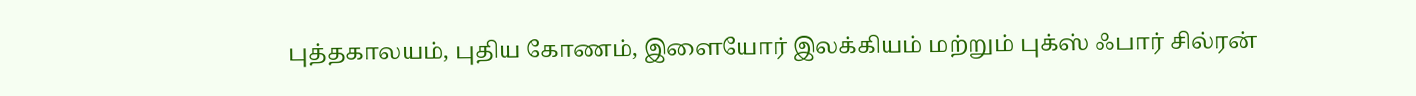புத்தகாலயம், புதிய கோணம், இளையோர் இலக்கியம் மற்றும் புக்ஸ் ஃபார் சில்ரன்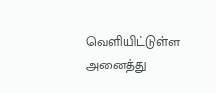வெளியிட்டுள்ள அனைத்து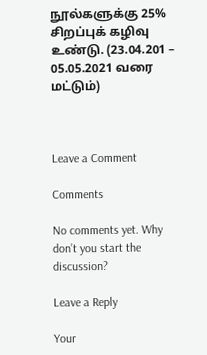நூல்களுக்கு 25% சிறப்புக் கழிவு உண்டு. (23.04.201 – 05.05.2021 வரை மட்டும்)



Leave a Comment

Comments

No comments yet. Why don’t you start the discussion?

Leave a Reply

Your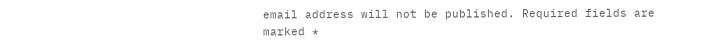email address will not be published. Required fields are marked *